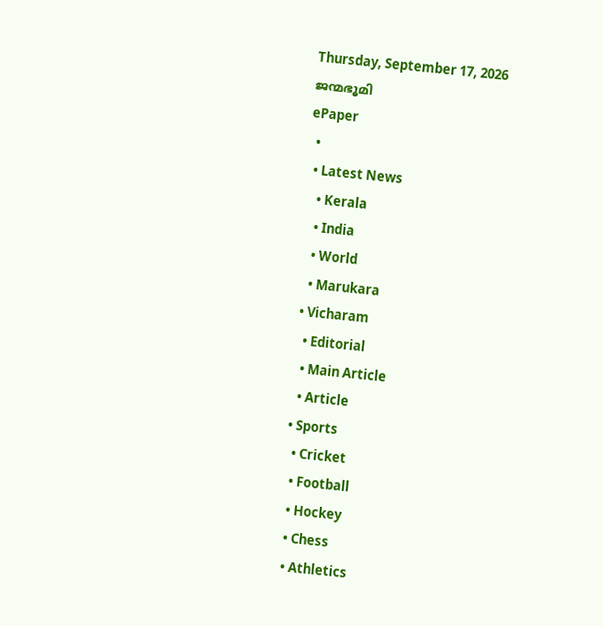Thursday, September 17, 2026
ജന്മഭൂമി
ePaper
  •
  • Latest News
    • Kerala
    • India
    • World
    • Marukara
  • Vicharam
    • Editorial
    • Main Article
    • Article
  • Sports
    • Cricket
    • Football
    • Hockey
    • Chess
    • Athletics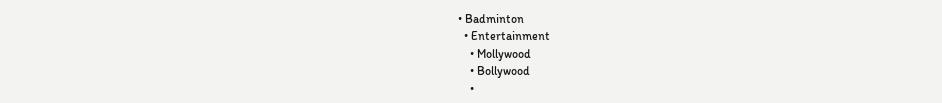• Badminton
  • Entertainment
    • Mollywood
    • Bollywood
    •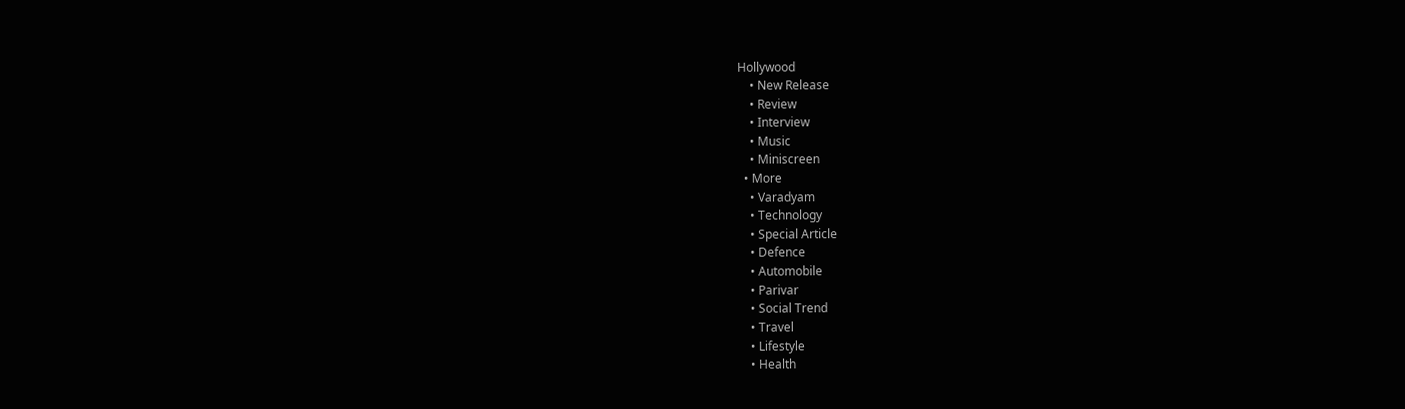Hollywood
    • New Release
    • Review
    • Interview
    • Music
    • Miniscreen
  • More
    • Varadyam
    • Technology
    • Special Article
    • Defence
    • Automobile
    • Parivar
    • Social Trend
    • Travel
    • Lifestyle
    • Health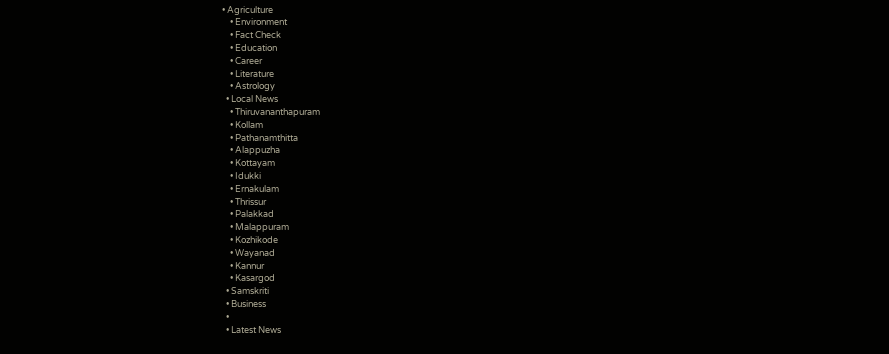• Agriculture
    • Environment
    • Fact Check
    • Education
    • Career
    • Literature
    • Astrology
  • Local News
    • Thiruvananthapuram
    • Kollam
    • Pathanamthitta
    • Alappuzha
    • Kottayam
    • Idukki
    • Ernakulam
    • Thrissur
    • Palakkad
    • Malappuram
    • Kozhikode
    • Wayanad
    • Kannur
    • Kasargod
  • Samskriti
  • Business
  •
  • Latest News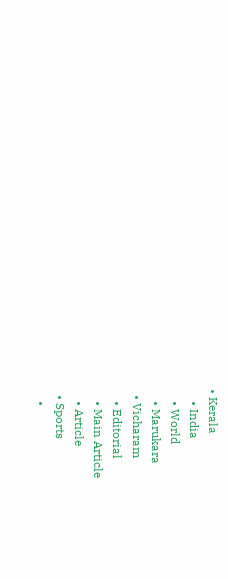• Kerala
    • India
    • World
    • Marukara
  • Vicharam
    • Editorial
    • Main Article
    • Article
  • Sports
    •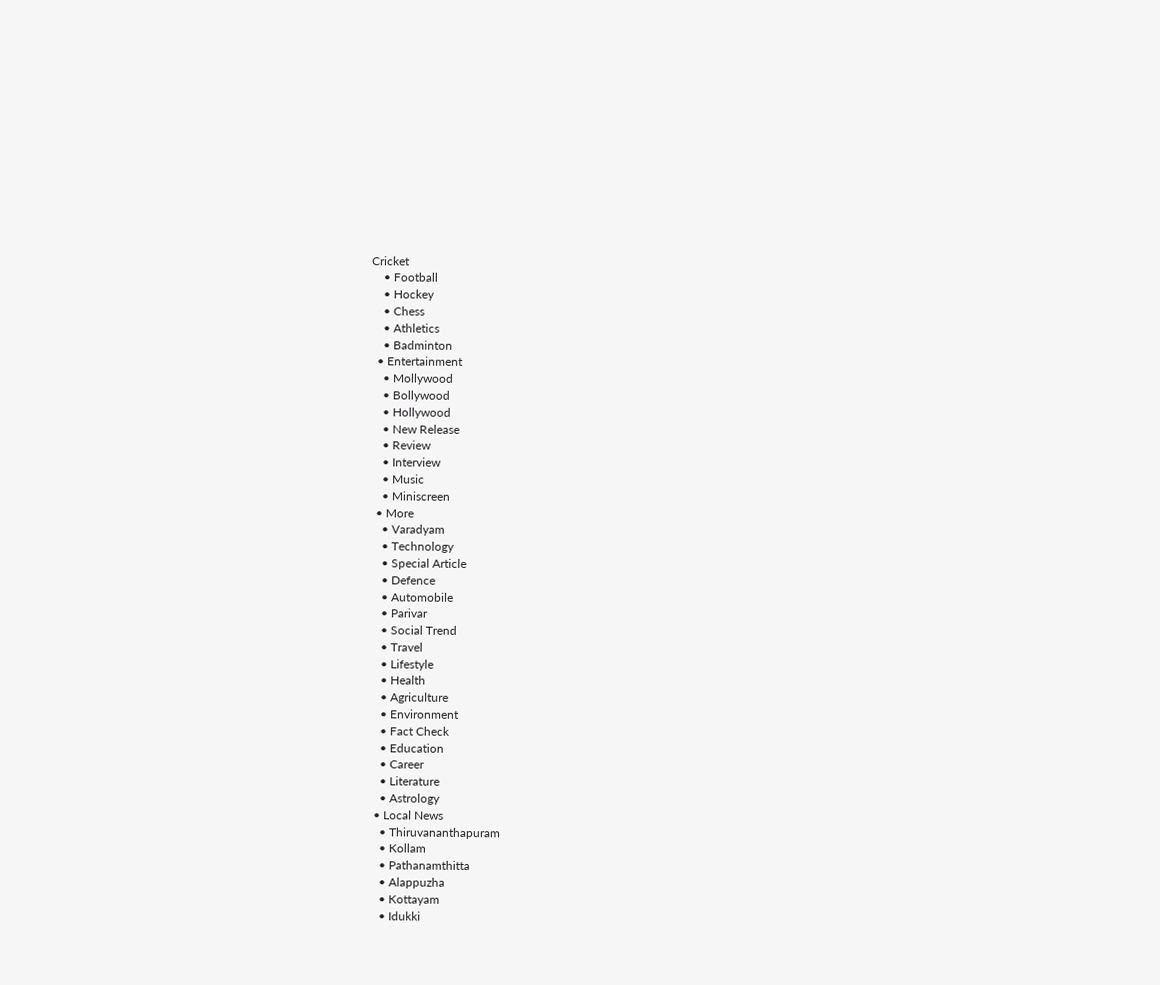Cricket
    • Football
    • Hockey
    • Chess
    • Athletics
    • Badminton
  • Entertainment
    • Mollywood
    • Bollywood
    • Hollywood
    • New Release
    • Review
    • Interview
    • Music
    • Miniscreen
  • More
    • Varadyam
    • Technology
    • Special Article
    • Defence
    • Automobile
    • Parivar
    • Social Trend
    • Travel
    • Lifestyle
    • Health
    • Agriculture
    • Environment
    • Fact Check
    • Education
    • Career
    • Literature
    • Astrology
  • Local News
    • Thiruvananthapuram
    • Kollam
    • Pathanamthitta
    • Alappuzha
    • Kottayam
    • Idukki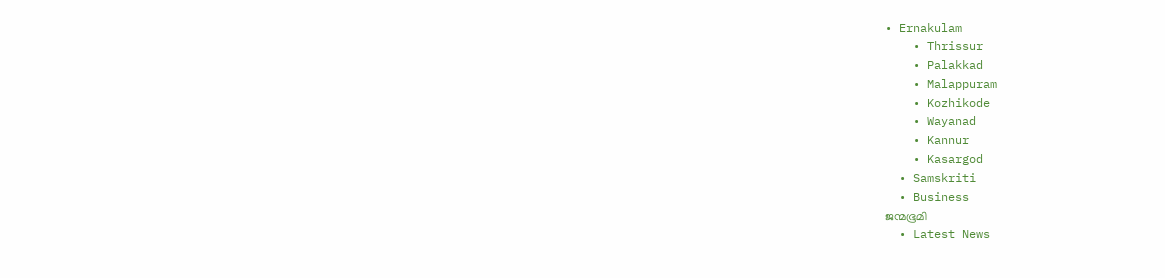• Ernakulam
    • Thrissur
    • Palakkad
    • Malappuram
    • Kozhikode
    • Wayanad
    • Kannur
    • Kasargod
  • Samskriti
  • Business
ജന്മഭൂമി
  • Latest News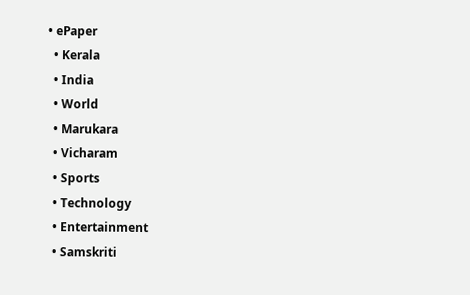• ePaper
  • Kerala
  • India
  • World
  • Marukara
  • Vicharam
  • Sports
  • Technology
  • Entertainment
  • Samskriti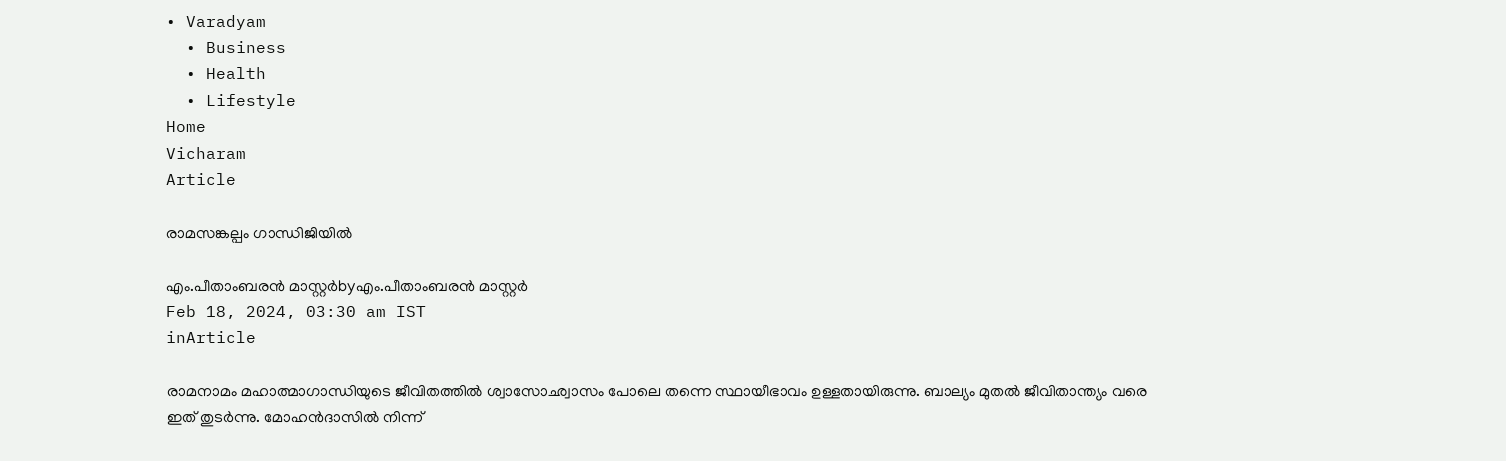• Varadyam
  • Business
  • Health
  • Lifestyle
Home
Vicharam
Article

രാമസങ്കല്പം ഗാന്ധിജിയില്‍

എം.പീതാംബരന്‍ മാസ്റ്റര്‍byഎം.പീതാംബരന്‍ മാസ്റ്റര്‍
Feb 18, 2024, 03:30 am IST
inArticle

രാമനാമം മഹാത്മാഗാന്ധിയുടെ ജീവിതത്തില്‍ ശ്വാസോഛ്വാസം പോലെ തന്നെ സ്ഥായീഭാവം ഉള്ളതായിരുന്നു. ബാല്യം മുതല്‍ ജീവിതാന്ത്യം വരെ ഇത് തുടര്‍ന്നു. മോഹന്‍ദാസില്‍ നിന്ന്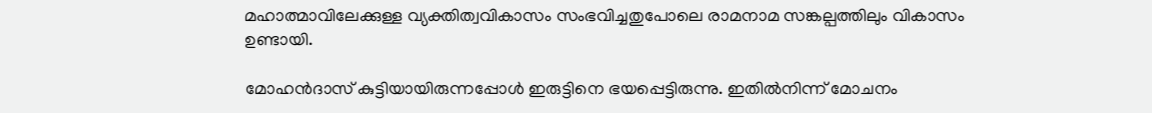മഹാത്മാവിലേക്കുള്ള വ്യക്തിത്വവികാസം സംഭവിച്ചതുപോലെ രാമനാമ സങ്കല്പത്തിലും വികാസം ഉണ്ടായി.

മോഹന്‍ദാസ് കുട്ടിയായിരുന്നപ്പോള്‍ ഇരുട്ടിനെ ഭയപ്പെട്ടിരുന്നു. ഇതില്‍നിന്ന് മോചനം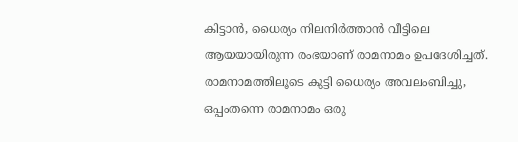കിട്ടാന്‍, ധൈര്യം നിലനിര്‍ത്താന്‍ വീട്ടിലെ ആയയായിരുന്ന രംഭയാണ് രാമനാമം ഉപദേശിച്ചത്. രാമനാമത്തിലൂടെ കുട്ടി ധൈര്യം അവലംബിച്ചു, ഒപ്പംതന്നെ രാമനാമം ഒരു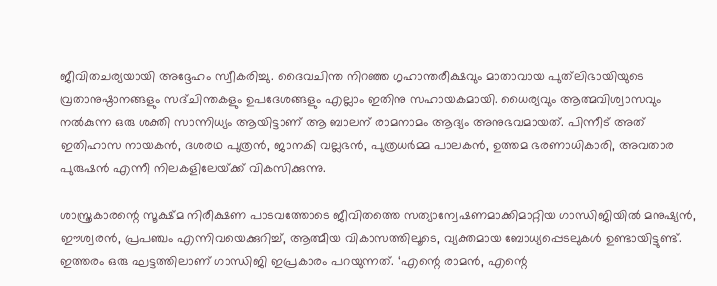ജീവിതചര്യയായി അദ്ദേഹം സ്വീകരിച്ചു. ദൈവചിന്ത നിറഞ്ഞ ഗൃഹാന്തരീക്ഷവും മാതാവായ പുത്‌ലിഭായിയുടെ വ്രതാനുഷ്ഠാനങ്ങളും സദ്ചിന്തകളും ഉപദേശങ്ങളും എല്ലാം ഇതിനു സഹായകമായി. ധൈര്യവും ആത്മവിശ്വാസവും നല്‍കുന്ന ഒരു ശക്തി സാന്നിധ്യം ആയിട്ടാണ് ആ ബാലന് രാമനാമം ആദ്യം അനുഭവമായത്. പിന്നീട് അത് ഇതിഹാസ നായകന്‍, ദശരഥ പുത്രന്‍, ജാനകി വല്ലഭന്‍, പുത്രധര്‍മ്മ പാലകന്‍, ഉത്തമ ഭരണാധികാരി, അവതാര പുരുഷന്‍ എന്നീ നിലകളിലേയ്‌ക്ക് വികസിക്കുന്നു.

ശാസ്ത്രകാരന്റെ സൂക്ഷ്മ നിരീക്ഷണ പാടവത്തോടെ ജീവിതത്തെ സത്യാന്വേഷണമാക്കിമാറ്റിയ ഗാന്ധിജിയില്‍ മനുഷ്യന്‍, ഈശ്വരന്‍, പ്രപഞ്ചം എന്നിവയെക്കുറിച്ച്, ആത്മീയ വികാസത്തിലൂടെ, വ്യക്തമായ ബോധ്യപ്പെടലുകള്‍ ഉണ്ടായിട്ടുണ്ട്. ഇത്തരം ഒരു ഘട്ടത്തിലാണ് ഗാന്ധിജി ഇപ്രകാരം പറയുന്നത്. ‘എന്റെ രാമന്‍, എന്റെ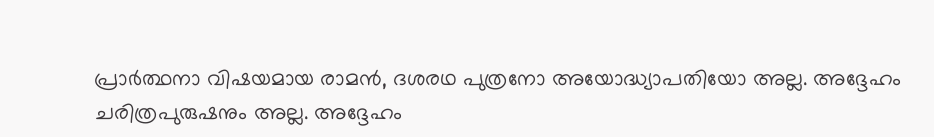പ്രാര്‍ത്ഥനാ വിഷയമായ രാമന്‍, ദശരഥ പുത്രനോ അയോദ്ധ്യാപതിയോ അല്ല. അദ്ദേഹം ചരിത്രപുരുഷനും അല്ല. അദ്ദേഹം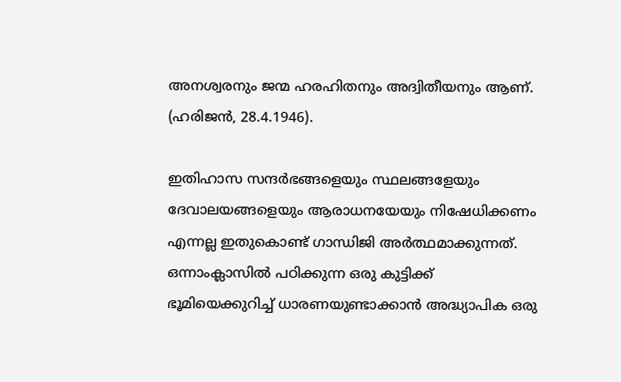അനശ്വരനും ജന്മ ഹരഹിതനും അദ്വിതീയനും ആണ്. (ഹരിജന്‍, 28.4.1946).

ഇതിഹാസ സന്ദര്‍ഭങ്ങളെയും സ്ഥലങ്ങളേയും ദേവാലയങ്ങളെയും ആരാധനയേയും നിഷേധിക്കണം എന്നല്ല ഇതുകൊണ്ട് ഗാന്ധിജി അര്‍ത്ഥമാക്കുന്നത്. ഒന്നാംക്ലാസില്‍ പഠിക്കുന്ന ഒരു കുട്ടിക്ക് ഭൂമിയെക്കുറിച്ച് ധാരണയുണ്ടാക്കാന്‍ അദ്ധ്യാപിക ഒരു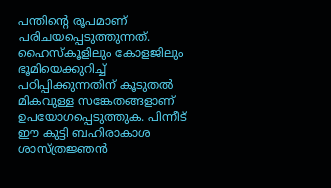പന്തിന്റെ രൂപമാണ് പരിചയപ്പെടുത്തുന്നത്. ഹൈസ്‌കൂളിലും കോളജിലും ഭൂമിയെക്കുറിച്ച് പഠിപ്പിക്കുന്നതിന് കൂടുതല്‍ മികവുള്ള സങ്കേതങ്ങളാണ് ഉപയോഗപ്പെടുത്തുക. പിന്നീട് ഈ കുട്ടി ബഹിരാകാശ ശാസ്ത്രജ്ഞന്‍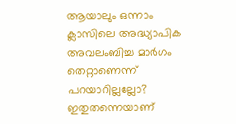ആയാലും ഒന്നാം ക്ലാസിലെ അദ്ധ്യാപിക അവലംബിച്ച മാര്‍ഗം തെറ്റാണെന്ന് പറയാറില്ലല്ലോ? ഇതുതന്നെയാണ്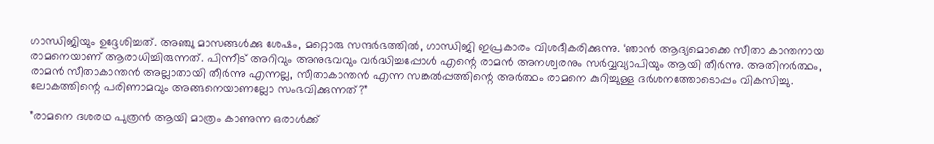ഗാന്ധിജിയും ഉദ്ദേശിച്ചത്. അഞ്ചു മാസങ്ങള്‍ക്കു ശേഷം, മറ്റൊരു സന്ദര്‍ഭത്തില്‍, ഗാന്ധിജി ഇപ്രകാരം വിശദീകരിക്കുന്നു. ‘ഞാന്‍ ആദ്യമൊക്കെ സീതാ കാന്തനായ രാമനെയാണ് ആരാധിച്ചിരുന്നത്. പിന്നീട് അറിവും അനുഭവവും വര്‍ദ്ധിച്ചപ്പോള്‍ എന്റെ രാമന്‍ അനശ്വരനും സര്‍വ്വവ്യാപിയും ആയി തീര്‍ന്നു. അതിനര്‍ത്ഥം, രാമന്‍ സീതാകാന്തന്‍ അല്ലാതായി തീര്‍ന്നു എന്നല്ല, സീതാകാന്തന്‍ എന്ന സങ്കല്‍പ്പത്തിന്റെ അര്‍ത്ഥം രാമനെ കുറിച്ചുള്ള ദര്‍ശനത്തോടൊപ്പം വികസിച്ചു. ലോകത്തിന്റെ പരിണാമവും അങ്ങനെയാണല്ലോ സംഭവിക്കുന്നത്?”

”രാമനെ ദശരഥ പുത്രന്‍ ആയി മാത്രം കാണുന്ന ഒരാള്‍ക്ക്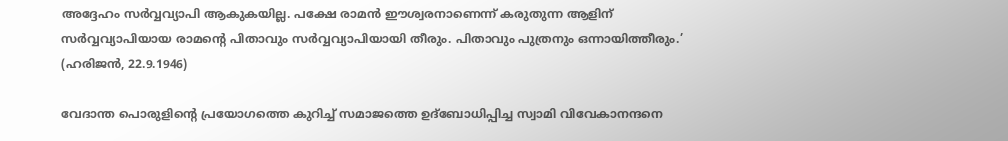അദ്ദേഹം സര്‍വ്വവ്യാപി ആകുകയില്ല. പക്ഷേ രാമന്‍ ഈശ്വരനാണെന്ന് കരുതുന്ന ആളിന് സര്‍വ്വവ്യാപിയായ രാമന്റെ പിതാവും സര്‍വ്വവ്യാപിയായി തീരും. പിതാവും പുത്രനും ഒന്നായിത്തീരും.’ (ഹരിജന്‍, 22.9.1946)

വേദാന്ത പൊരുളിന്റെ പ്രയോഗത്തെ കുറിച്ച് സമാജത്തെ ഉദ്‌ബോധിപ്പിച്ച സ്വാമി വിവേകാനന്ദനെ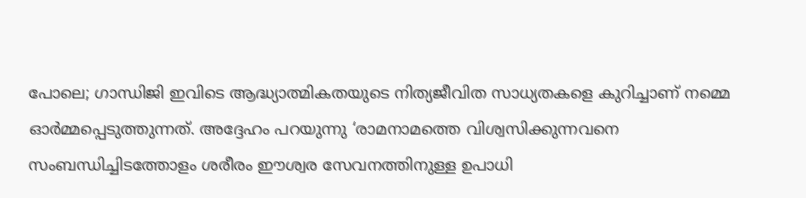പോലെ; ഗാന്ധിജി ഇവിടെ ആദ്ധ്യാത്മികതയുടെ നിത്യജീവിത സാധ്യതകളെ കുറിച്ചാണ് നമ്മെ ഓര്‍മ്മപ്പെടുത്തുന്നത്. അദ്ദേഹം പറയുന്നു ‘രാമനാമത്തെ വിശ്വസിക്കുന്നവനെ സംബന്ധിച്ചിടത്തോളം ശരീരം ഈശ്വര സേവനത്തിനുള്ള ഉപാധി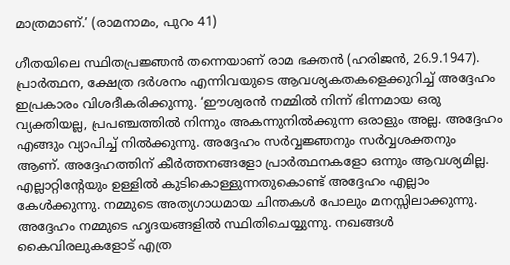മാത്രമാണ്.’ (രാമനാമം, പുറം 41)

ഗീതയിലെ സ്ഥിതപ്രജ്ഞന്‍ തന്നെയാണ് രാമ ഭക്തന്‍ (ഹരിജന്‍, 26.9.1947). പ്രാര്‍ത്ഥന, ക്ഷേത്ര ദര്‍ശനം എന്നിവയുടെ ആവശ്യകതകളെക്കുറിച്ച് അദ്ദേഹം ഇപ്രകാരം വിശദീകരിക്കുന്നു. ‘ഈശ്വരന്‍ നമ്മില്‍ നിന്ന് ഭിന്നമായ ഒരു വ്യക്തിയല്ല, പ്രപഞ്ചത്തില്‍ നിന്നും അകന്നുനില്‍ക്കുന്ന ഒരാളും അല്ല. അദ്ദേഹം എങ്ങും വ്യാപിച്ച് നില്‍ക്കുന്നു. അദ്ദേഹം സര്‍വ്വജ്ഞനും സര്‍വ്വശക്തനും ആണ്. അദ്ദേഹത്തിന് കീര്‍ത്തനങ്ങളോ പ്രാര്‍ത്ഥനകളോ ഒന്നും ആവശ്യമില്ല. എല്ലാറ്റിന്റേയും ഉള്ളില്‍ കുടികൊള്ളുന്നതുകൊണ്ട് അദ്ദേഹം എല്ലാം കേള്‍ക്കുന്നു. നമ്മുടെ അത്യഗാധമായ ചിന്തകള്‍ പോലും മനസ്സിലാക്കുന്നു. അദ്ദേഹം നമ്മുടെ ഹൃദയങ്ങളില്‍ സ്ഥിതിചെയ്യുന്നു. നഖങ്ങള്‍ കൈവിരലുകളോട് എത്ര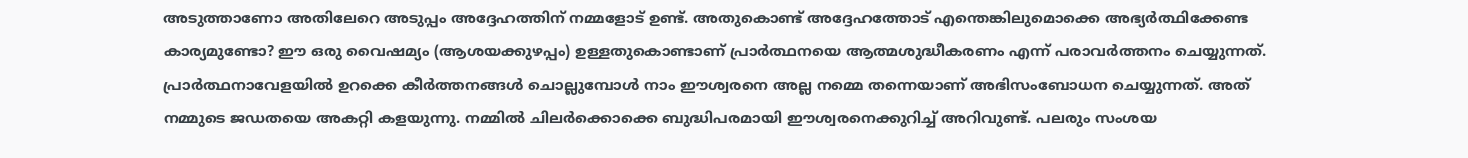അടുത്താണോ അതിലേറെ അടുപ്പം അദ്ദേഹത്തിന് നമ്മളോട് ഉണ്ട്. അതുകൊണ്ട് അദ്ദേഹത്തോട് എന്തെങ്കിലുമൊക്കെ അഭ്യര്‍ത്ഥിക്കേണ്ട കാര്യമുണ്ടോ? ഈ ഒരു വൈഷമ്യം (ആശയക്കുഴപ്പം) ഉള്ളതുകൊണ്ടാണ് പ്രാര്‍ത്ഥനയെ ആത്മശുദ്ധീകരണം എന്ന് പരാവര്‍ത്തനം ചെയ്യുന്നത്. പ്രാര്‍ത്ഥനാവേളയില്‍ ഉറക്കെ കീര്‍ത്തനങ്ങള്‍ ചൊല്ലുമ്പോള്‍ നാം ഈശ്വരനെ അല്ല നമ്മെ തന്നെയാണ് അഭിസംബോധന ചെയ്യുന്നത്. അത് നമ്മുടെ ജഡതയെ അകറ്റി കളയുന്നു. നമ്മില്‍ ചിലര്‍ക്കൊക്കെ ബുദ്ധിപരമായി ഈശ്വരനെക്കുറിച്ച് അറിവുണ്ട്. പലരും സംശയ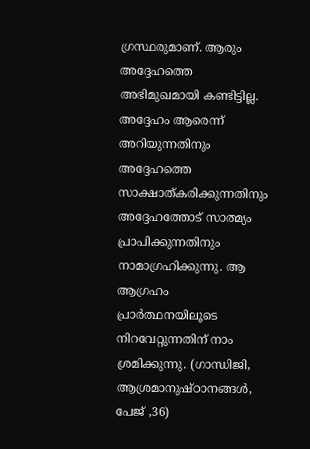ഗ്രസ്ഥരുമാണ്. ആരും അദ്ദേഹത്തെ അഭിമുഖമായി കണ്ടിട്ടില്ല. അദ്ദേഹം ആരെന്ന് അറിയുന്നതിനും അദ്ദേഹത്തെ സാക്ഷാത്കരിക്കുന്നതിനും അദ്ദേഹത്തോട് സാത്മ്യം പ്രാപിക്കുന്നതിനും നാമാഗ്രഹിക്കുന്നു. ആ ആഗ്രഹം പ്രാര്‍ത്ഥനയിലൂടെ നിറവേറ്റുന്നതിന് നാം ശ്രമിക്കുന്നു. (ഗാന്ധിജി, ആശ്രമാനുഷ്ഠാനങ്ങള്‍, പേജ് ,36)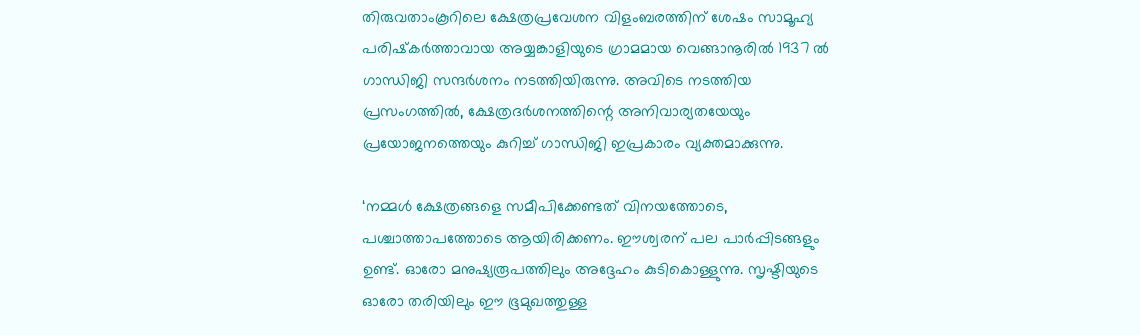തിരുവതാംകൂറിലെ ക്ഷേത്രപ്രവേശന വിളംബരത്തിന് ശേഷം സാമൂഹ്യ പരിഷ്‌കര്‍ത്താവായ അയ്യങ്കാളിയുടെ ഗ്രാമമായ വെങ്ങാനൂരില്‍ 1937 ല്‍ ഗാന്ധിജി സന്ദര്‍ശനം നടത്തിയിരുന്നു. അവിടെ നടത്തിയ പ്രസംഗത്തില്‍, ക്ഷേത്രദര്‍ശനത്തിന്റെ അനിവാര്യതയേയും പ്രയോജനത്തെയും കുറിച്ച് ഗാന്ധിജി ഇപ്രകാരം വ്യക്തമാക്കുന്നു.

‘നമ്മള്‍ ക്ഷേത്രങ്ങളെ സമീപിക്കേണ്ടത് വിനയത്തോടെ, പശ്ചാത്താപത്തോടെ ആയിരിക്കണം. ഈശ്വരന് പല പാര്‍പ്പിടങ്ങളും ഉണ്ട്. ഓരോ മനുഷ്യരൂപത്തിലും അദ്ദേഹം കുടികൊള്ളുന്നു. സൃഷ്ടിയുടെ ഓരോ തരിയിലും ഈ ഭൂമുഖത്തുള്ള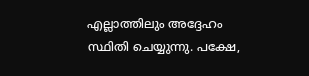എല്ലാത്തിലും അദ്ദേഹം സ്ഥിതി ചെയ്യുന്നു. പക്ഷേ,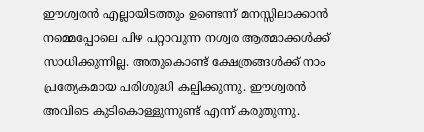ഈശ്വരന്‍ എല്ലായിടത്തും ഉണ്ടെന്ന് മനസ്സിലാക്കാന്‍ നമ്മെപ്പോലെ പിഴ പറ്റാവുന്ന നശ്വര ആത്മാക്കള്‍ക്ക് സാധിക്കുന്നില്ല. അതുകൊണ്ട് ക്ഷേത്രങ്ങള്‍ക്ക് നാം പ്രത്യേകമായ പരിശുദ്ധി കല്പിക്കുന്നു. ഈശ്വരന്‍ അവിടെ കുടികൊള്ളുന്നുണ്ട് എന്ന് കരുതുന്നു.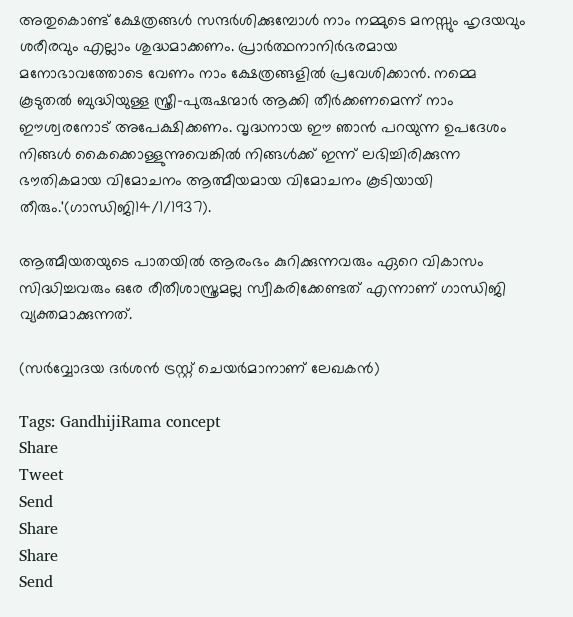അതുകൊണ്ട് ക്ഷേത്രങ്ങള്‍ സന്ദര്‍ശിക്കുമ്പോള്‍ നാം നമ്മുടെ മനസ്സും ഹൃദയവും ശരീരവും എല്ലാം ശുദ്ധമാക്കണം. പ്രാര്‍ത്ഥനാനിര്‍ഭരമായ മനോഭാവത്തോടെ വേണം നാം ക്ഷേത്രങ്ങളില്‍ പ്രവേശിക്കാന്‍. നമ്മെ കൂടുതല്‍ ബുദ്ധിയുള്ള സ്ത്രീ-പുരുഷന്മാര്‍ ആക്കി തീര്‍ക്കണമെന്ന് നാം ഈശ്വരനോട് അപേക്ഷിക്കണം. വൃദ്ധനായ ഈ ഞാന്‍ പറയുന്ന ഉപദേശം നിങ്ങള്‍ കൈക്കൊള്ളുന്നുവെങ്കില്‍ നിങ്ങള്‍ക്ക് ഇന്ന് ലഭിച്ചിരിക്കുന്ന ഭൗതികമായ വിമോചനം ആത്മീയമായ വിമോചനം കൂടിയായി തീരും.'(ഗാന്ധിജി14/1/1937).

ആത്മീയതയുടെ പാതയില്‍ ആരംഭം കുറിക്കുന്നവരും ഏറെ വികാസം സിദ്ധിച്ചവരും ഒരേ രീതീശാസ്ത്രമല്ല സ്വീകരിക്കേണ്ടത് എന്നാണ് ഗാന്ധിജി വ്യക്തമാക്കുന്നത്.

(സര്‍വ്വോദയ ദര്‍ശന്‍ ട്രസ്റ്റ് ചെയര്‍മാനാണ് ലേഖകന്‍)

Tags: GandhijiRama concept
Share
Tweet
Send
Share
Share
Send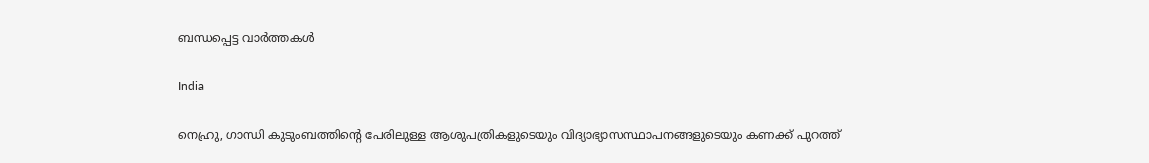ബന്ധപ്പെട്ട വാര്‍ത്തകള്‍

India

നെഹ്രു, ഗാന്ധി കുടുംബത്തിന്റെ പേരിലുള്ള ആശുപത്രികളുടെയും വിദ്യാഭ്യാസസ്ഥാപനങ്ങളുടെയും കണക്ക് പുറത്ത്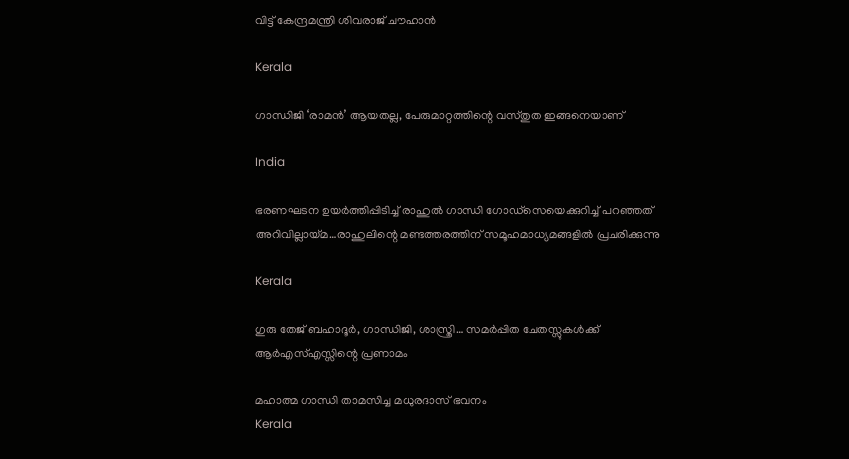വിട്ട് കേന്ദ്രമന്ത്രി ശിവരാജ് ചൗഹാന്‍

Kerala

ഗാന്ധിജി ‘രാമൻ’ ആയതല്ല, പേരുമാറ്റത്തിന്റെ വസ്തുത ഇങ്ങനെയാണ്

India

ഭരണഘടന ഉയര്‍ത്തിപ്പിടിച്ച് രാഹുല്‍ ഗാന്ധി ഗോഡ്സെയെക്കുറിച്ച് പറഞ്ഞത് അറിവില്ലായ്‌മ…രാഹുലിന്റെ മണ്ടത്തരത്തിന് സമൂഹമാധ്യമങ്ങളില്‍ പ്രചരിക്കുന്നു

Kerala

ഗുരു തേജ് ബഹാദൂർ, ഗാന്ധിജി, ശാസ്ത്രി… സമർപ്പിത ചേതസ്സുകൾക്ക് ആർഎസ്എസ്സിന്റെ പ്രണാമം

മഹാത്മ ഗാന്ധി താമസിച്ച മധുരദാസ് ഭവനം
Kerala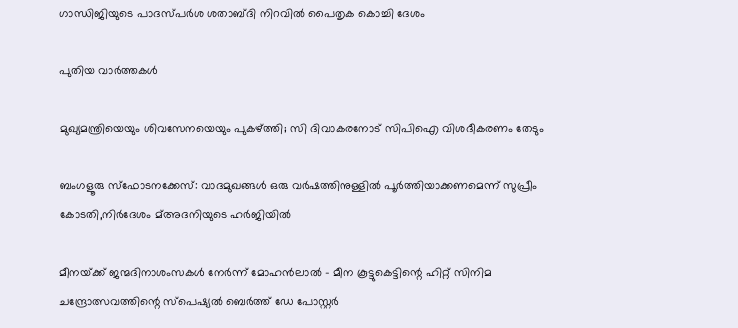ഗാന്ധിജിയുടെ പാദസ്പര്‍ശ ശതാബ്ദി നിറവില്‍ പൈതൃക കൊച്ചി ദേശം

പുതിയ വാര്‍ത്തകള്‍

മുഖ്യമന്ത്രിയെയും ശിവസേനയെയും പുകഴ്‌ത്തി; സി ദിവാകരനോട് സിപിഐ വിശദീകരണം തേടും

ബംഗളൂരു സ്‌ഫോടനക്കേസ്: വാദമുഖങ്ങള്‍ ഒരു വര്‍ഷത്തിനുള്ളില്‍ പൂര്‍ത്തിയാക്കണമെന്ന് സുപ്രീം കോടതി,നിര്‍ദേശം മ്അദനിയുടെ ഹര്‍ജിയില്‍

മീനയ്‌ക്ക് ജന്മദിനാശംസകള്‍ നേര്‍ന്ന് മോഹൻലാൽ – മീന കൂട്ടുകെട്ടിന്റെ ഹിറ്റ് സിനിമ ചന്ദ്രോത്സവത്തിന്റെ സ്പെഷ്യൽ ബെർത്ത് ഡേ പോസ്റ്റർ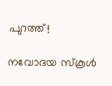പുറത്ത്!

നവോദയ സ്കൂൾ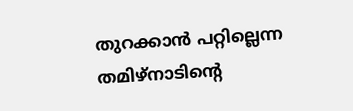തുറക്കാൻ പറ്റില്ലെന്ന തമിഴ്നാടിന്റെ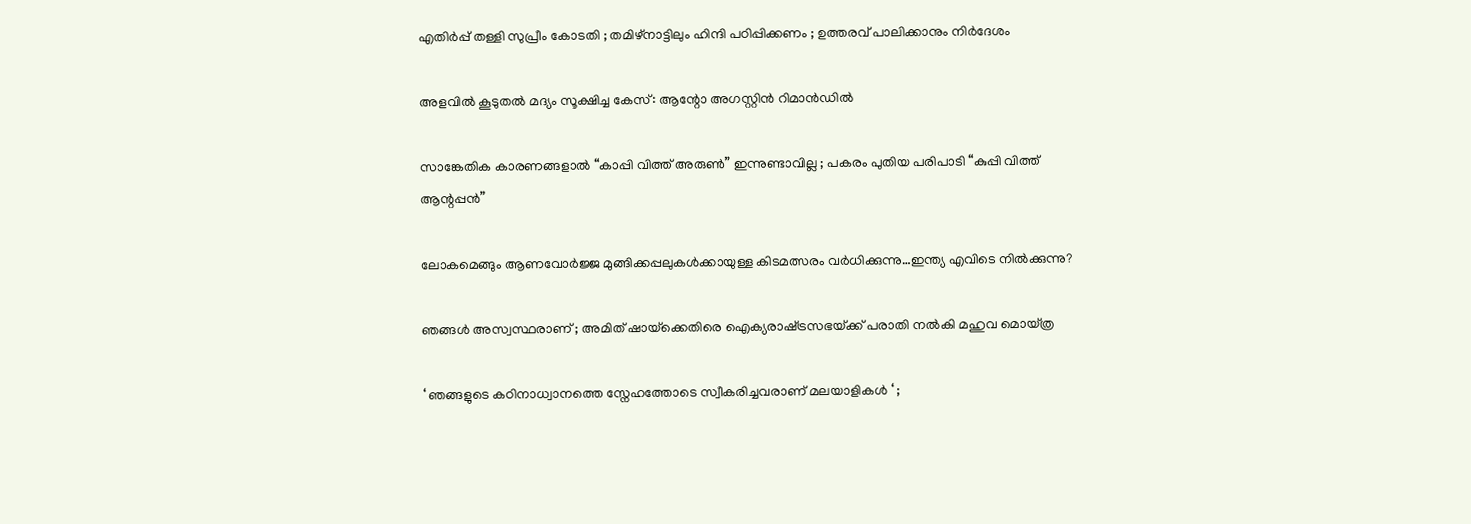എതിർപ്പ് തള്ളി സുപ്രീം കോടതി ; തമിഴ്നാട്ടിലും ഹിന്ദി പഠിപ്പിക്കണം ; ഉത്തരവ് പാലിക്കാനും നിർദേശം

അളവില്‍ കൂടുതല്‍ മദ്യം സൂക്ഷിച്ച കേസ്: ആന്റോ അഗസ്റ്റിന്‍ റിമാന്‍ഡില്‍

സാങ്കേതിക കാരണങ്ങളാൽ “കാപ്പി വിത്ത് അരുൺ” ഇന്നുണ്ടാവില്ല ; പകരം പുതിയ പരിപാടി “കുപ്പി വിത്ത് ആന്റപ്പൻ”

ലോകമെങ്ങും ആണവോർജ്ജ മുങ്ങിക്കപ്പലുകള്‍ക്കായുള്ള കിടമത്സരം വര്‍ധിക്കുന്നു…ഇന്ത്യ എവിടെ നില്‍ക്കുന്നു?

ഞങ്ങൾ അസ്വസ്ഥരാണ് ; അമിത് ഷായ്‌ക്കെതിരെ ഐക്യരാഷ്‌ട്രസഭയ്‌ക്ക് പരാതി നൽകി മഹുവ മൊയ്ത്ര

‘ ഞങ്ങളുടെ കഠിനാധ്വാനത്തെ സ്നേഹത്തോടെ സ്വീകരിച്ചവരാണ് മലയാളികൾ ‘ ;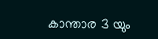കാന്താര 3 യും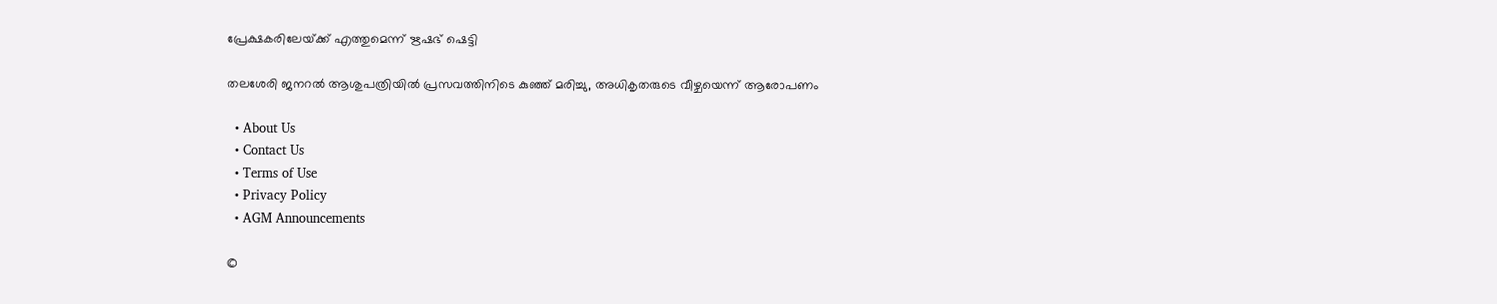പ്രേക്ഷകരിലേയ്‌ക്ക് എത്തുമെന്ന് ഋഷഭ് ഷെട്ടി

തലശേരി ജനറല്‍ ആശുപത്രിയില്‍ പ്രസവത്തിനിടെ കുഞ്ഞ് മരിച്ചു, അധികൃതരുടെ വീഴ്ചയെന്ന് ആരോപണം

  • About Us
  • Contact Us
  • Terms of Use
  • Privacy Policy
  • AGM Announcements

©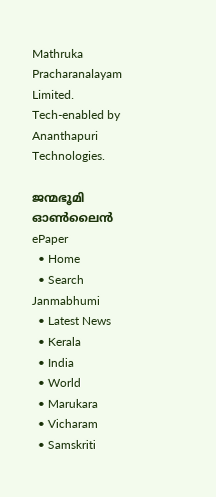Mathruka Pracharanalayam Limited.
Tech-enabled by Ananthapuri Technologies.

ജന്മഭൂമി ഓണ്‍ലൈന്‍
ePaper
  • Home
  • Search Janmabhumi
  • Latest News
  • Kerala
  • India
  • World
  • Marukara
  • Vicharam
  • Samskriti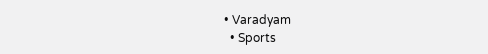• Varadyam
  • Sports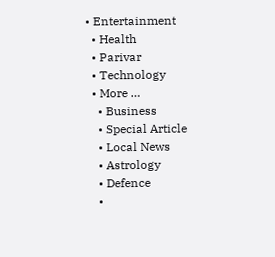• Entertainment
  • Health
  • Parivar
  • Technology
  • More …
    • Business
    • Special Article
    • Local News
    • Astrology
    • Defence
    •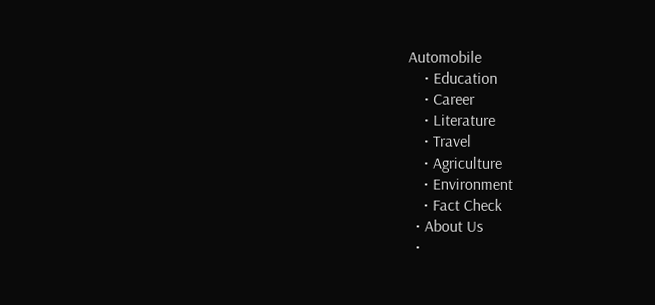Automobile
    • Education
    • Career
    • Literature
    • Travel
    • Agriculture
    • Environment
    • Fact Check
  • About Us
  •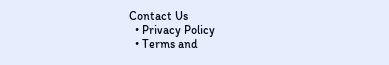Contact Us
  • Privacy Policy
  • Terms and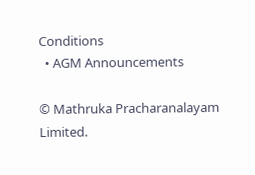Conditions
  • AGM Announcements

© Mathruka Pracharanalayam Limited.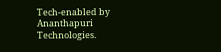Tech-enabled by Ananthapuri Technologies.